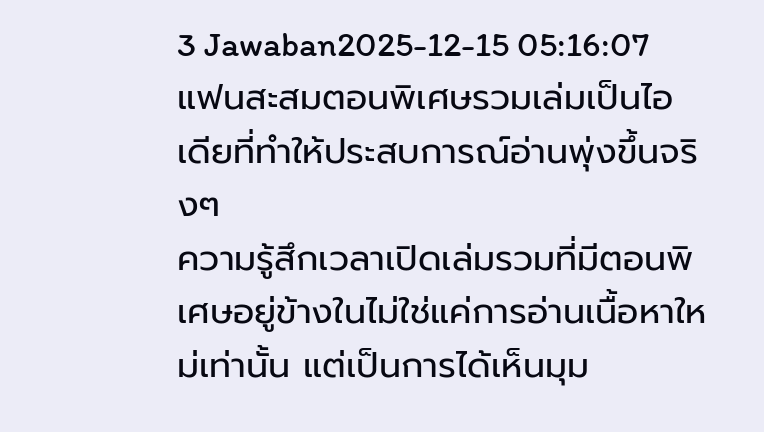3 Jawaban2025-12-15 05:16:07
แฟนสะสมตอนพิเศษรวมเล่มเป็นไอเดียที่ทำให้ประสบการณ์อ่านพุ่งขึ้นจริงๆ
ความรู้สึกเวลาเปิดเล่มรวมที่มีตอนพิเศษอยู่ข้างในไม่ใช่แค่การอ่านเนื้อหาใหม่เท่านั้น แต่เป็นการได้เห็นมุม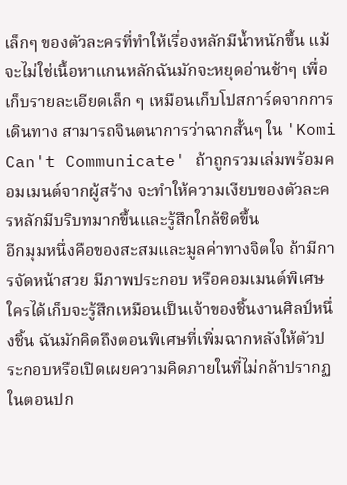เล็กๆ ของตัวละครที่ทำให้เรื่องหลักมีน้ำหนักขึ้น แม้จะไม่ใช่เนื้อหาแกนหลักฉันมักจะหยุดอ่านช้าๆ เพื่อเก็บรายละเอียดเล็ก ๆ เหมือนเก็บโปสการ์ดจากการเดินทาง สามารถจินตนาการว่าฉากสั้นๆ ใน 'Komi Can't Communicate' ถ้าถูกรวมเล่มพร้อมคอมเมนต์จากผู้สร้าง จะทำให้ความเงียบของตัวละครหลักมีบริบทมากขึ้นและรู้สึกใกล้ชิดขึ้น
อีกมุมหนึ่งคือของสะสมและมูลค่าทางจิตใจ ถ้ามีการจัดหน้าสวย มีภาพประกอบ หรือคอมเมนต์พิเศษ ใครได้เก็บจะรู้สึกเหมือนเป็นเจ้าของชิ้นงานศิลป์หนึ่งชิ้น ฉันมักคิดถึงตอนพิเศษที่เพิ่มฉากหลังให้ตัวประกอบหรือเปิดเผยความคิดภายในที่ไม่กล้าปรากฏในตอนปก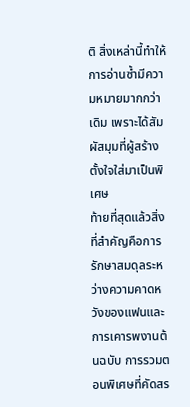ติ สิ่งเหล่านี้ทำให้การอ่านซ้ำมีความหมายมากกว่าเดิม เพราะได้สัมผัสมุมที่ผู้สร้างตั้งใจใส่มาเป็นพิเศษ
ท้ายที่สุดแล้วสิ่งที่สำคัญคือการรักษาสมดุลระหว่างความคาดหวังของแฟนและการเคารพงานต้นฉบับ การรวมตอนพิเศษที่คัดสร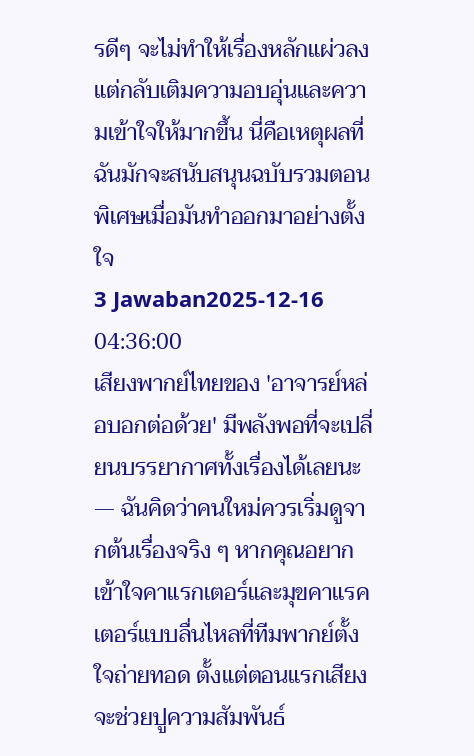รดีๆ จะไม่ทำให้เรื่องหลักแผ่วลง แต่กลับเติมความอบอุ่นและความเข้าใจให้มากขึ้น นี่คือเหตุผลที่ฉันมักจะสนับสนุนฉบับรวมตอนพิเศษเมื่อมันทำออกมาอย่างตั้งใจ
3 Jawaban2025-12-16 04:36:00
เสียงพากย์ไทยของ 'อาจารย์หล่อบอกต่อด้วย' มีพลังพอที่จะเปลี่ยนบรรยากาศทั้งเรื่องได้เลยนะ — ฉันคิดว่าคนใหม่ควรเริ่มดูจากต้นเรื่องจริง ๆ หากคุณอยากเข้าใจคาแรกเตอร์และมุขคาแรคเตอร์แบบลื่นไหลที่ทีมพากย์ตั้งใจถ่ายทอด ตั้งแต่ตอนแรกเสียงจะช่วยปูความสัมพันธ์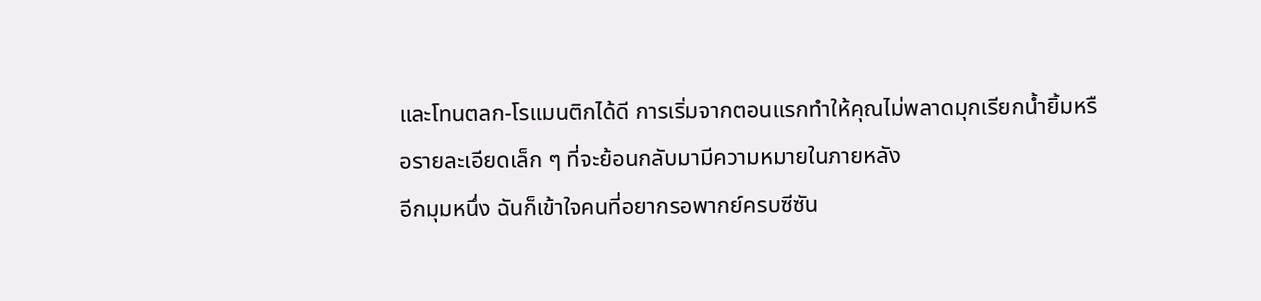และโทนตลก-โรแมนติกได้ดี การเริ่มจากตอนแรกทำให้คุณไม่พลาดมุกเรียกน้ำยิ้มหรือรายละเอียดเล็ก ๆ ที่จะย้อนกลับมามีความหมายในภายหลัง
อีกมุมหนึ่ง ฉันก็เข้าใจคนที่อยากรอพากย์ครบซีซัน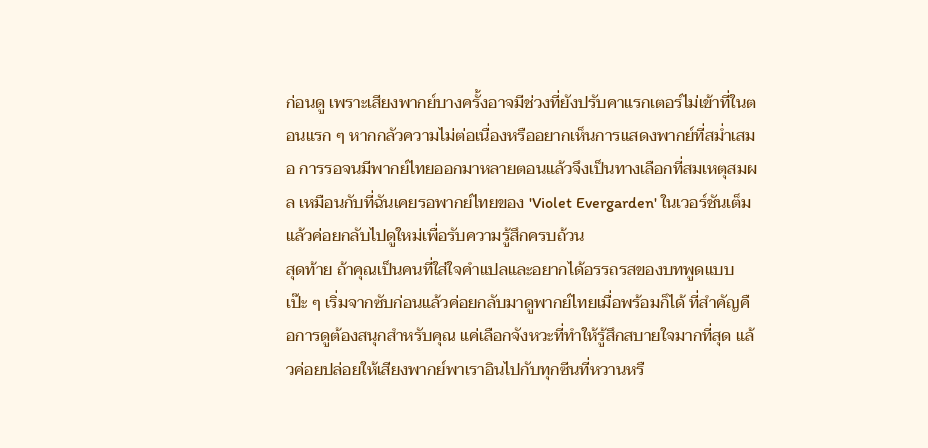ก่อนดู เพราะเสียงพากย์บางครั้งอาจมีช่วงที่ยังปรับคาแรกเตอร์ไม่เข้าที่ในตอนแรก ๆ หากกลัวความไม่ต่อเนื่องหรืออยากเห็นการแสดงพากย์ที่สม่ำเสมอ การรอจนมีพากย์ไทยออกมาหลายตอนแล้วจึงเป็นทางเลือกที่สมเหตุสมผล เหมือนกับที่ฉันเคยรอพากย์ไทยของ 'Violet Evergarden' ในเวอร์ชันเต็มแล้วค่อยกลับไปดูใหม่เพื่อรับความรู้สึกครบถ้วน
สุดท้าย ถ้าคุณเป็นคนที่ใส่ใจคำแปลและอยากได้อรรถรสของบทพูดแบบเป๊ะ ๆ เริ่มจากซับก่อนแล้วค่อยกลับมาดูพากย์ไทยเมื่อพร้อมก็ได้ ที่สำคัญคือการดูต้องสนุกสำหรับคุณ แค่เลือกจังหวะที่ทำให้รู้สึกสบายใจมากที่สุด แล้วค่อยปล่อยให้เสียงพากย์พาเราอินไปกับทุกซีนที่หวานหรื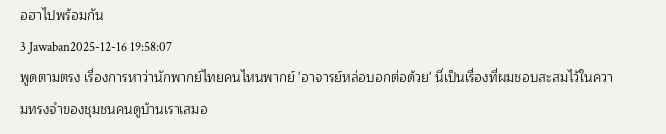อฮาไปพร้อมกัน
3 Jawaban2025-12-16 19:58:07
พูดตามตรง เรื่องการหาว่านักพากย์ไทยคนไหนพากย์ 'อาจารย์หล่อบอกต่อด้วย' นี่เป็นเรื่องที่ผมชอบสะสมไว้ในความทรงจำของชุมชนคนดูบ้านเราเสมอ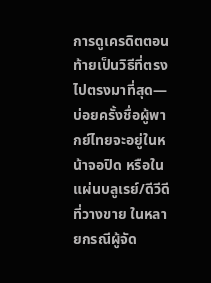การดูเครดิตตอนท้ายเป็นวิธีที่ตรงไปตรงมาที่สุด—บ่อยครั้งชื่อผู้พากย์ไทยจะอยู่ในหน้าจอปิด หรือในแผ่นบลูเรย์/ดีวีดีที่วางขาย ในหลายกรณีผู้จัด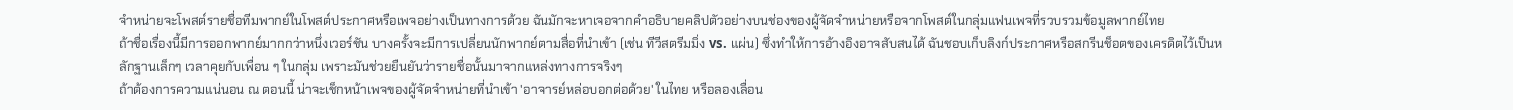จำหน่ายจะโพสต์รายชื่อทีมพากย์ในโพสต์ประกาศหรือเพจอย่างเป็นทางการด้วย ฉันมักจะหาเจอจากคำอธิบายคลิปตัวอย่างบนช่องของผู้จัดจำหน่ายหรือจากโพสต์ในกลุ่มแฟนเพจที่รวบรวมข้อมูลพากย์ไทย
ถ้าชื่อเรื่องนี้มีการออกพากย์มากกว่าหนึ่งเวอร์ชัน บางครั้งจะมีการเปลี่ยนนักพากย์ตามสื่อที่นำเข้า (เช่น ทีวีสตรีมมิ่ง vs. แผ่น) ซึ่งทำให้การอ้างอิงอาจสับสนได้ ฉันชอบเก็บลิงก์ประกาศหรือสกรีนช็อตของเครดิตไว้เป็นหลักฐานเล็กๆ เวลาคุยกับเพื่อน ๆ ในกลุ่ม เพราะมันช่วยยืนยันว่ารายชื่อนั้นมาจากแหล่งทางการจริงๆ
ถ้าต้องการความแน่นอน ณ ตอนนี้ น่าจะเช็กหน้าเพจของผู้จัดจำหน่ายที่นำเข้า 'อาจารย์หล่อบอกต่อด้วย' ในไทย หรือลองเลื่อน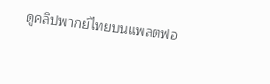ดูคลิปพากย์ไทยบนแพลตฟอ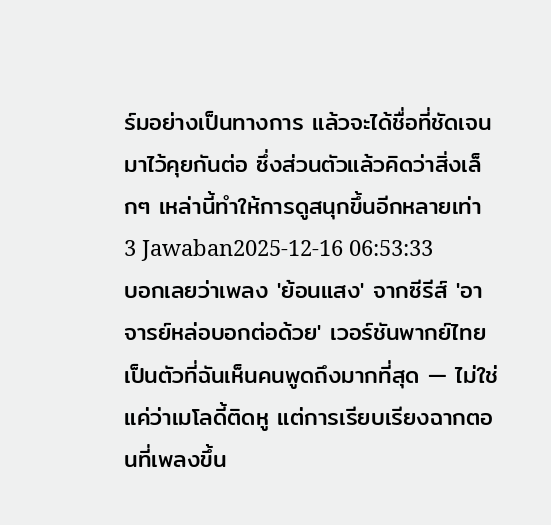ร์มอย่างเป็นทางการ แล้วจะได้ชื่อที่ชัดเจนมาไว้คุยกันต่อ ซึ่งส่วนตัวแล้วคิดว่าสิ่งเล็กๆ เหล่านี้ทำให้การดูสนุกขึ้นอีกหลายเท่า
3 Jawaban2025-12-16 06:53:33
บอกเลยว่าเพลง 'ย้อนแสง' จากซีรีส์ 'อาจารย์หล่อบอกต่อด้วย' เวอร์ชันพากย์ไทยเป็นตัวที่ฉันเห็นคนพูดถึงมากที่สุด — ไม่ใช่แค่ว่าเมโลดี้ติดหู แต่การเรียบเรียงฉากตอนที่เพลงขึ้น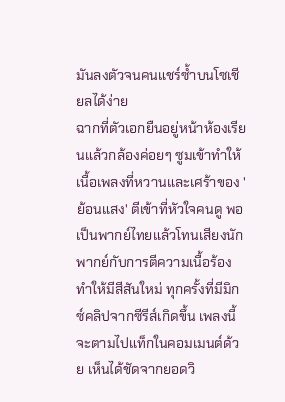มันลงตัวจนคนแชร์ซ้ำบนโซเชียลได้ง่าย
ฉากที่ตัวเอกยืนอยู่หน้าห้องเรียนแล้วกล้องค่อยๆ ซูมเข้าทำให้เนื้อเพลงที่หวานและเศร้าของ 'ย้อนแสง' ตีเข้าที่หัวใจคนดู พอเป็นพากย์ไทยแล้วโทนเสียงนักพากย์กับการตีความเนื้อร้องทำให้มีสีสันใหม่ ทุกครั้งที่มีมิกซ์คลิปจากซีรีส์เกิดขึ้น เพลงนี้จะตามไปแท็กในคอมเมนต์ด้วย เห็นได้ชัดจากยอดวิ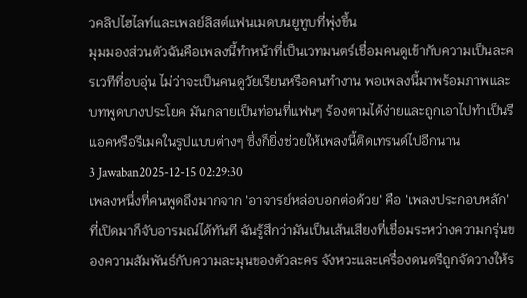วคลิปไฮไลท์และเพลย์ลิสต์แฟนเมดบนยูทูบที่พุ่งขึ้น
มุมมองส่วนตัวฉันคือเพลงนี้ทำหน้าที่เป็นเวทมนตร์เชื่อมคนดูเข้ากับความเป็นละครเวทีที่อบอุ่น ไม่ว่าจะเป็นคนดูวัยเรียนหรือคนทำงาน พอเพลงนี้มาพร้อมภาพและบทพูดบางประโยค มันกลายเป็นท่อนที่แฟนๆ ร้องตามได้ง่ายและถูกเอาไปทำเป็นรีแอคหรือรีเมคในรูปแบบต่างๆ ซึ่งก็ยิ่งช่วยให้เพลงนี้ติดเทรนด์ไปอีกนาน
3 Jawaban2025-12-15 02:29:30
เพลงหนึ่งที่คนพูดถึงมากจาก 'อาจารย์หล่อบอกต่อด้วย' คือ 'เพลงประกอบหลัก' ที่เปิดมาก็จับอารมณ์ได้ทันที ฉันรู้สึกว่ามันเป็นเส้นเสียงที่เชื่อมระหว่างความกรุ่นของความสัมพันธ์กับความละมุนของตัวละคร จังหวะและเครื่องดนตรีถูกจัดวางให้ร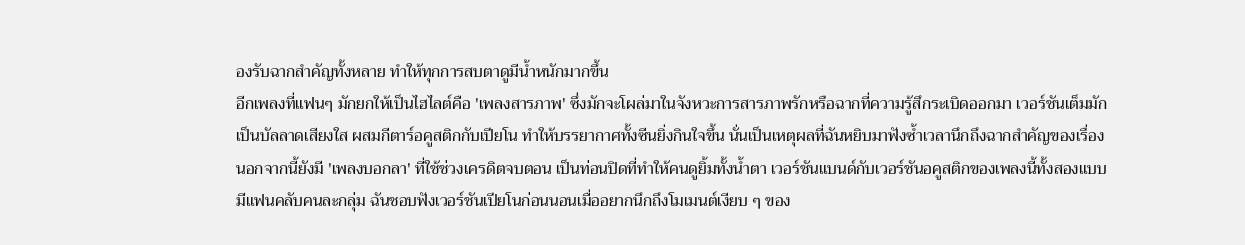องรับฉากสำคัญทั้งหลาย ทำให้ทุกการสบตาดูมีน้ำหนักมากขึ้น
อีกเพลงที่แฟนๆ มักยกให้เป็นไฮไลต์คือ 'เพลงสารภาพ' ซึ่งมักจะโผล่มาในจังหวะการสารภาพรักหรือฉากที่ความรู้สึกระเบิดออกมา เวอร์ชันเต็มมักเป็นบัลลาดเสียงใส ผสมกีตาร์อคูสติกกับเปียโน ทำให้บรรยากาศทั้งซีนยิ่งกินใจขึ้น นั่นเป็นเหตุผลที่ฉันหยิบมาฟังซ้ำเวลานึกถึงฉากสำคัญของเรื่อง
นอกจากนี้ยังมี 'เพลงบอกลา' ที่ใช้ช่วงเครดิตจบตอน เป็นท่อนปิดที่ทำให้คนดูยิ้มทั้งน้ำตา เวอร์ชันแบนด์กับเวอร์ชันอคูสติกของเพลงนี้ทั้งสองแบบมีแฟนคลับคนละกลุ่ม ฉันชอบฟังเวอร์ชันเปียโนก่อนนอนเมื่ออยากนึกถึงโมเมนต์เงียบ ๆ ของ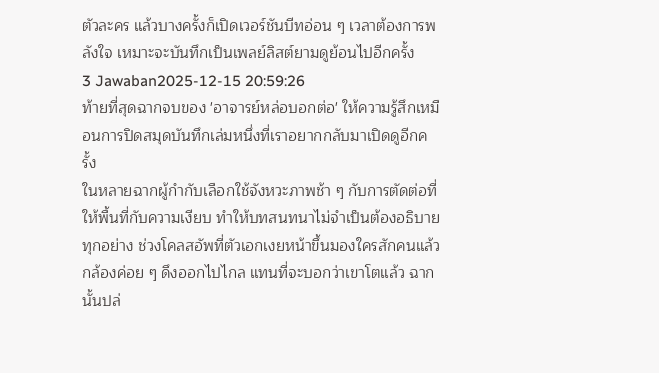ตัวละคร แล้วบางครั้งก็เปิดเวอร์ชันบีทอ่อน ๆ เวลาต้องการพลังใจ เหมาะจะบันทึกเป็นเพลย์ลิสต์ยามดูย้อนไปอีกครั้ง
3 Jawaban2025-12-15 20:59:26
ท้ายที่สุดฉากจบของ 'อาจารย์หล่อบอกต่อ' ให้ความรู้สึกเหมือนการปิดสมุดบันทึกเล่มหนึ่งที่เราอยากกลับมาเปิดดูอีกครั้ง
ในหลายฉากผู้กำกับเลือกใช้จังหวะภาพช้า ๆ กับการตัดต่อที่ให้พื้นที่กับความเงียบ ทำให้บทสนทนาไม่จำเป็นต้องอธิบายทุกอย่าง ช่วงโคลสอัพที่ตัวเอกเงยหน้าขึ้นมองใครสักคนแล้วกล้องค่อย ๆ ดึงออกไปไกล แทนที่จะบอกว่าเขาโตแล้ว ฉากนั้นปล่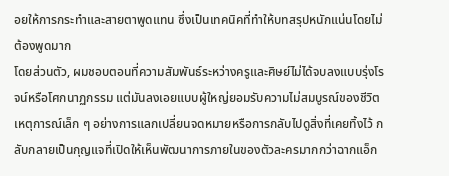อยให้การกระทำและสายตาพูดแทน ซึ่งเป็นเทคนิคที่ทำให้บทสรุปหนักแน่นโดยไม่ต้องพูดมาก
โดยส่วนตัว, ผมชอบตอนที่ความสัมพันธ์ระหว่างครูและศิษย์ไม่ได้จบลงแบบรุ่งโรจน์หรือโศกนาฏกรรม แต่มันลงเอยแบบผู้ใหญ่ยอมรับความไม่สมบูรณ์ของชีวิต เหตุการณ์เล็ก ๆ อย่างการแลกเปลี่ยนจดหมายหรือการกลับไปดูสิ่งที่เคยทิ้งไว้ กลับกลายเป็นกุญแจที่เปิดให้เห็นพัฒนาการภายในของตัวละครมากกว่าฉากแอ็ก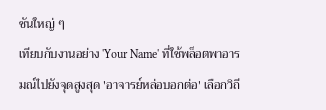ชันใหญ่ ๆ
เทียบกับงานอย่าง 'Your Name' ที่ใช้พล็อตพาอารมณ์ไปยังจุดสูงสุด 'อาจารย์หล่อบอกต่อ' เลือกวิถี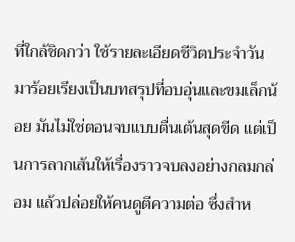ที่ใกล้ชิดกว่า ใช้รายละเอียดชีวิตประจำวันมาร้อยเรียงเป็นบทสรุปที่อบอุ่นและขมเล็กน้อย มันไม่ใช่ตอนจบแบบตื่นเต้นสุดขีด แต่เป็นการลากเส้นให้เรื่องราวจบลงอย่างกลมกล่อม แล้วปล่อยให้คนดูตีความต่อ ซึ่งสำห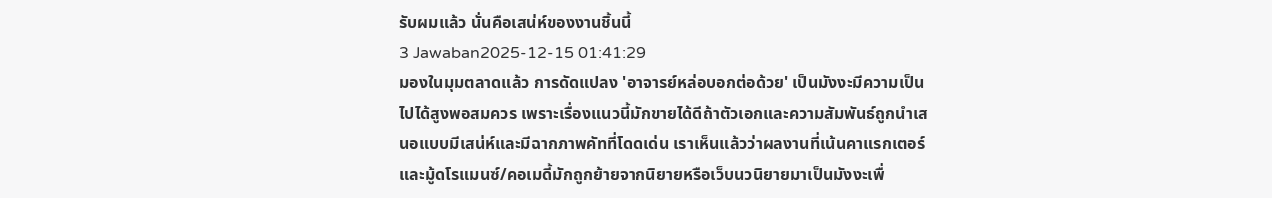รับผมแล้ว นั่นคือเสน่ห์ของงานชิ้นนี้
3 Jawaban2025-12-15 01:41:29
มองในมุมตลาดแล้ว การดัดแปลง 'อาจารย์หล่อบอกต่อด้วย' เป็นมังงะมีความเป็นไปได้สูงพอสมควร เพราะเรื่องแนวนี้มักขายได้ดีถ้าตัวเอกและความสัมพันธ์ถูกนำเสนอแบบมีเสน่ห์และมีฉากภาพคัทที่โดดเด่น เราเห็นแล้วว่าผลงานที่เน้นคาแรกเตอร์และมู้ดโรแมนซ์/คอเมดี้มักถูกย้ายจากนิยายหรือเว็บนวนิยายมาเป็นมังงะเพื่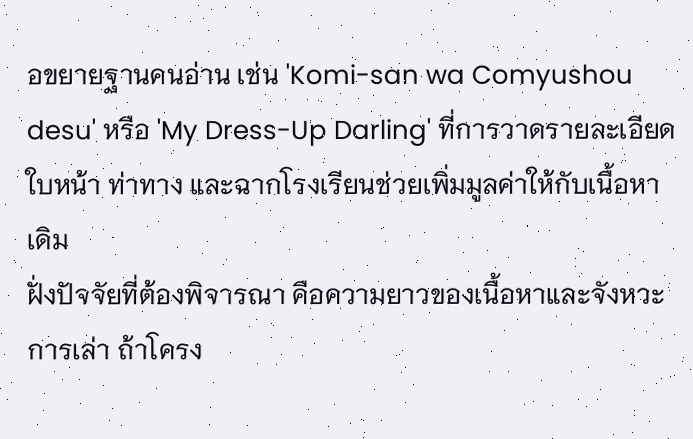อขยายฐานคนอ่าน เช่น 'Komi-san wa Comyushou desu' หรือ 'My Dress-Up Darling' ที่การวาดรายละเอียดใบหน้า ท่าทาง และฉากโรงเรียนช่วยเพิ่มมูลค่าให้กับเนื้อหาเดิม
ฝั่งปัจจัยที่ต้องพิจารณา คือความยาวของเนื้อหาและจังหวะการเล่า ถ้าโครง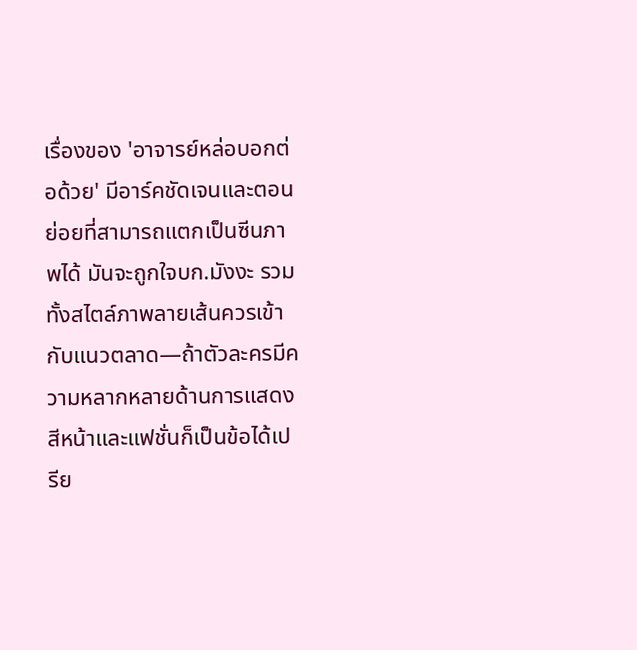เรื่องของ 'อาจารย์หล่อบอกต่อด้วย' มีอาร์คชัดเจนและตอนย่อยที่สามารถแตกเป็นซีนภาพได้ มันจะถูกใจบก.มังงะ รวมทั้งสไตล์ภาพลายเส้นควรเข้ากับแนวตลาด—ถ้าตัวละครมีความหลากหลายด้านการแสดงสีหน้าและแฟชั่นก็เป็นข้อได้เปรีย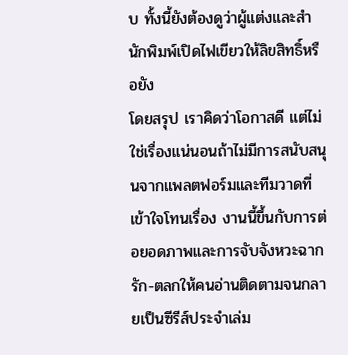บ ทั้งนี้ยังต้องดูว่าผู้แต่งและสำนักพิมพ์เปิดไฟเขียวให้ลิขสิทธิ์หรือยัง
โดยสรุป เราคิดว่าโอกาสดี แต่ไม่ใช่เรื่องแน่นอนถ้าไม่มีการสนับสนุนจากแพลตฟอร์มและทีมวาดที่เข้าใจโทนเรื่อง งานนี้ขึ้นกับการต่อยอดภาพและการจับจังหวะฉากรัก-ตลกให้คนอ่านติดตามจนกลายเป็นซีรีส์ประจำเล่ม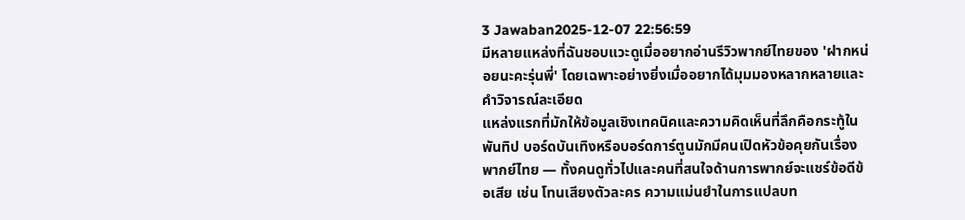3 Jawaban2025-12-07 22:56:59
มีหลายแหล่งที่ฉันชอบแวะดูเมื่ออยากอ่านรีวิวพากย์ไทยของ 'ฝากหน่อยนะคะรุ่นพี่' โดยเฉพาะอย่างยิ่งเมื่ออยากได้มุมมองหลากหลายและคำวิจารณ์ละเอียด
แหล่งแรกที่มักให้ข้อมูลเชิงเทคนิคและความคิดเห็นที่ลึกคือกระทู้ในพันทิป บอร์ดบันเทิงหรือบอร์ดการ์ตูนมักมีคนเปิดหัวข้อคุยกันเรื่องพากย์ไทย — ทั้งคนดูทั่วไปและคนที่สนใจด้านการพากย์จะแชร์ข้อดีข้อเสีย เช่น โทนเสียงตัวละคร ความแม่นยำในการแปลบท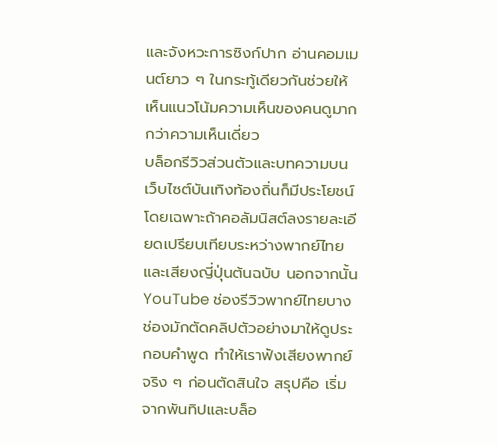และจังหวะการซิงก์ปาก อ่านคอมเมนต์ยาว ๆ ในกระทู้เดียวกันช่วยให้เห็นแนวโน้มความเห็นของคนดูมากกว่าความเห็นเดี่ยว
บล็อกรีวิวส่วนตัวและบทความบนเว็บไซต์บันเทิงท้องถิ่นก็มีประโยชน์ โดยเฉพาะถ้าคอลัมนิสต์ลงรายละเอียดเปรียบเทียบระหว่างพากย์ไทยและเสียงญี่ปุ่นต้นฉบับ นอกจากนั้น YouTube ช่องรีวิวพากย์ไทยบางช่องมักตัดคลิปตัวอย่างมาให้ดูประกอบคำพูด ทำให้เราฟังเสียงพากย์จริง ๆ ก่อนตัดสินใจ สรุปคือ เริ่มจากพันทิปและบล็อ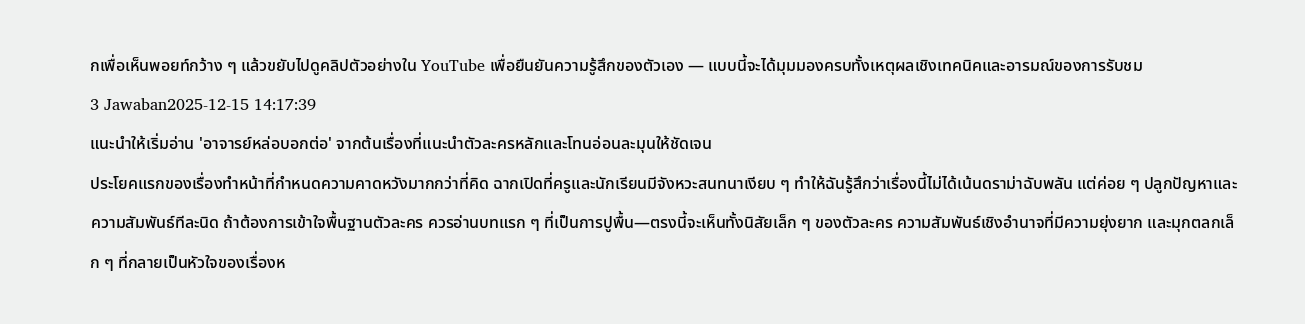กเพื่อเห็นพอยท์กว้าง ๆ แล้วขยับไปดูคลิปตัวอย่างใน YouTube เพื่อยืนยันความรู้สึกของตัวเอง — แบบนี้จะได้มุมมองครบทั้งเหตุผลเชิงเทคนิคและอารมณ์ของการรับชม
3 Jawaban2025-12-15 14:17:39
แนะนำให้เริ่มอ่าน 'อาจารย์หล่อบอกต่อ' จากต้นเรื่องที่แนะนำตัวละครหลักและโทนอ่อนละมุนให้ชัดเจน
ประโยคแรกของเรื่องทำหน้าที่กำหนดความคาดหวังมากกว่าที่คิด ฉากเปิดที่ครูและนักเรียนมีจังหวะสนทนาเงียบ ๆ ทำให้ฉันรู้สึกว่าเรื่องนี้ไม่ได้เน้นดราม่าฉับพลัน แต่ค่อย ๆ ปลูกปัญหาและความสัมพันธ์ทีละนิด ถ้าต้องการเข้าใจพื้นฐานตัวละคร ควรอ่านบทแรก ๆ ที่เป็นการปูพื้น—ตรงนี้จะเห็นทั้งนิสัยเล็ก ๆ ของตัวละคร ความสัมพันธ์เชิงอำนาจที่มีความยุ่งยาก และมุกตลกเล็ก ๆ ที่กลายเป็นหัวใจของเรื่องห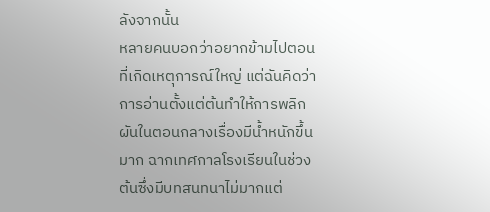ลังจากนั้น
หลายคนบอกว่าอยากข้ามไปตอนที่เกิดเหตุการณ์ใหญ่ แต่ฉันคิดว่าการอ่านตั้งแต่ต้นทำให้การพลิกผันในตอนกลางเรื่องมีน้ำหนักขึ้นมาก ฉากเทศกาลโรงเรียนในช่วงต้นซึ่งมีบทสนทนาไม่มากแต่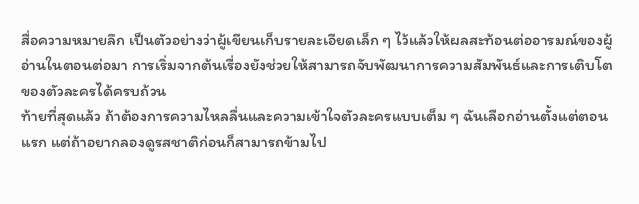สื่อความหมายลึก เป็นตัวอย่างว่าผู้เขียนเก็บรายละเอียดเล็ก ๆ ไว้แล้วให้ผลสะท้อนต่ออารมณ์ของผู้อ่านในตอนต่อมา การเริ่มจากต้นเรื่องยังช่วยให้สามารถจับพัฒนาการความสัมพันธ์และการเติบโตของตัวละครได้ครบถ้วน
ท้ายที่สุดแล้ว ถ้าต้องการความไหลลื่นและความเข้าใจตัวละครแบบเต็ม ๆ ฉันเลือกอ่านตั้งแต่ตอนแรก แต่ถ้าอยากลองดูรสชาติก่อนก็สามารถข้ามไป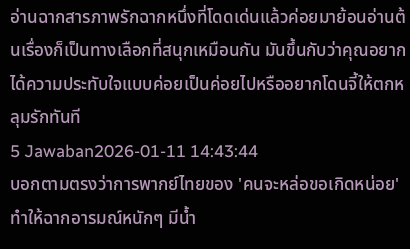อ่านฉากสารภาพรักฉากหนึ่งที่โดดเด่นแล้วค่อยมาย้อนอ่านต้นเรื่องก็เป็นทางเลือกที่สนุกเหมือนกัน มันขึ้นกับว่าคุณอยากได้ความประทับใจแบบค่อยเป็นค่อยไปหรืออยากโดนจี้ให้ตกหลุมรักทันที
5 Jawaban2026-01-11 14:43:44
บอกตามตรงว่าการพากย์ไทยของ 'คนจะหล่อขอเกิดหน่อย' ทำให้ฉากอารมณ์หนักๆ มีน้ำ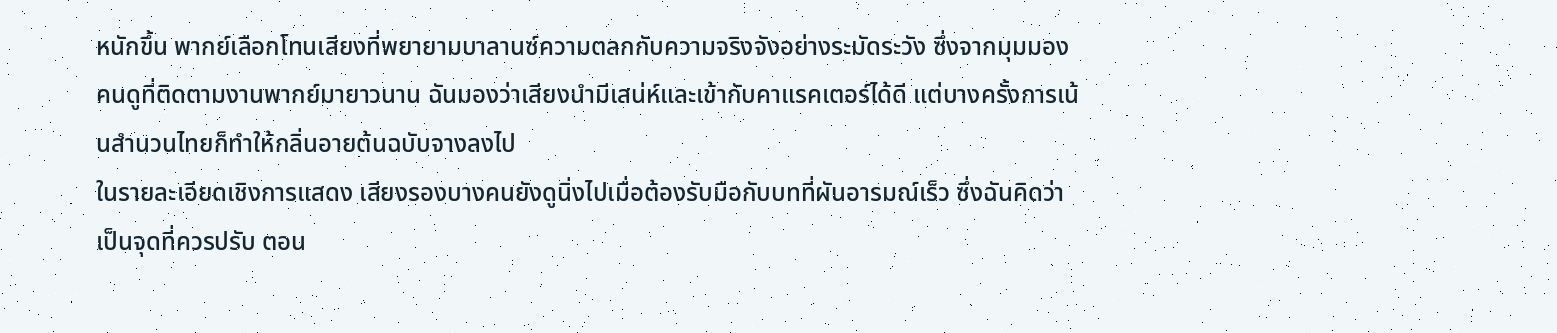หนักขึ้น พากย์เลือกโทนเสียงที่พยายามบาลานซ์ความตลกกับความจริงจังอย่างระมัดระวัง ซึ่งจากมุมมองคนดูที่ติดตามงานพากย์มายาวนาน ฉันมองว่าเสียงนำมีเสน่ห์และเข้ากับคาแรคเตอร์ได้ดี แต่บางครั้งการเน้นสำนวนไทยก็ทำให้กลิ่นอายต้นฉบับจางลงไป
ในรายละเอียดเชิงการแสดง เสียงรองบางคนยังดูนิ่งไปเมื่อต้องรับมือกับบทที่ผันอารมณ์เร็ว ซึ่งฉันคิดว่าเป็นจุดที่ควรปรับ ตอน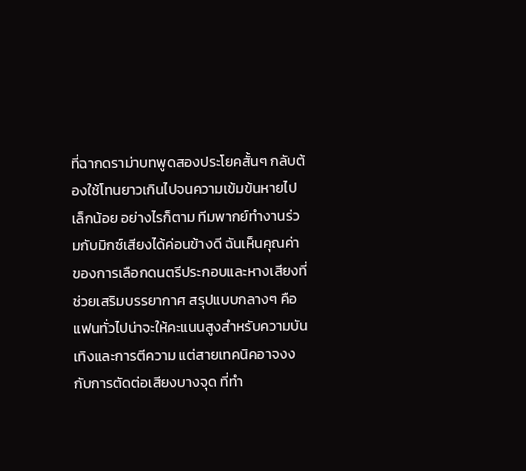ที่ฉากดราม่าบทพูดสองประโยคสั้นๆ กลับต้องใช้โทนยาวเกินไปจนความเข้มข้นหายไปเล็กน้อย อย่างไรก็ตาม ทีมพากย์ทำงานร่วมกับมิกซ์เสียงได้ค่อนข้างดี ฉันเห็นคุณค่าของการเลือกดนตรีประกอบและหางเสียงที่ช่วยเสริมบรรยากาศ สรุปแบบกลางๆ คือแฟนทั่วไปน่าจะให้คะแนนสูงสำหรับความบันเทิงและการตีความ แต่สายเทคนิคอาจงงกับการตัดต่อเสียงบางจุด ที่ทำ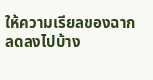ให้ความเรียลของฉากลดลงไปบ้าง